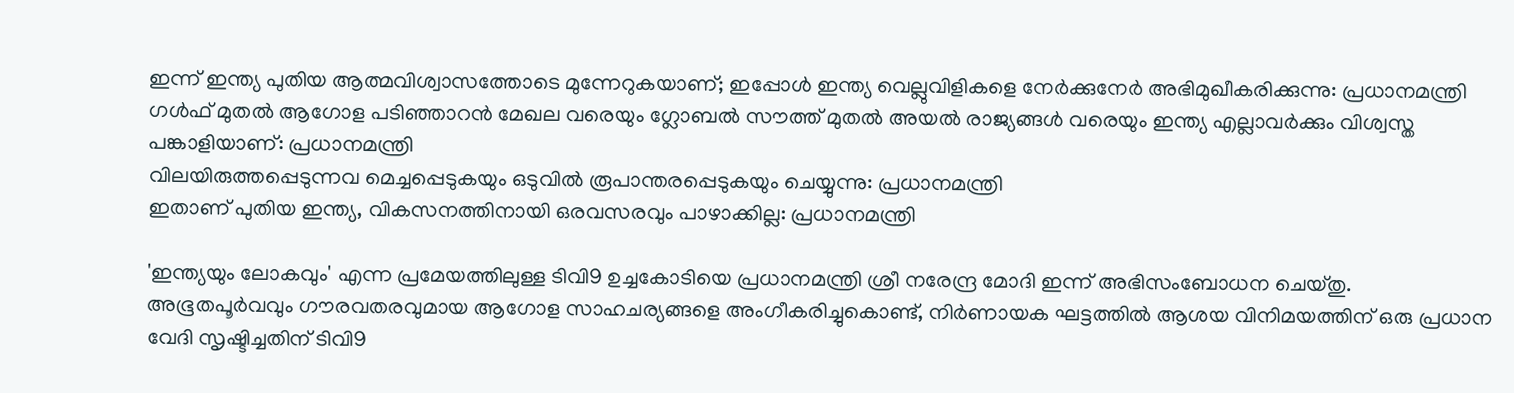ഇന്ന് ഇന്ത്യ പുതിയ ആത്മവിശ്വാസത്തോടെ മുന്നേറുകയാണ്; ഇപ്പോൾ ഇന്ത്യ വെല്ലുവിളികളെ നേർക്കുനേർ അഭിമുഖീകരിക്കുന്നു: പ്രധാനമന്ത്രി
ഗൾഫ് മുതൽ ആഗോള പടിഞ്ഞാറൻ മേഖല വരെയും ഗ്ലോബൽ സൗത്ത് മുതൽ അയൽ രാജ്യങ്ങൾ വരെയും ഇന്ത്യ എല്ലാവർക്കും വിശ്വസ്ത പങ്കാളിയാണ്: പ്രധാനമന്ത്രി
വിലയിരുത്തപ്പെടുന്നവ മെച്ചപ്പെടുകയും ഒടുവിൽ രൂപാന്തരപ്പെടുകയും ചെയ്യുന്നു: പ്രധാനമന്ത്രി
ഇതാണ് പുതിയ ഇന്ത്യ, വികസനത്തിനായി ഒരവസരവും പാഴാക്കില്ല: പ്രധാനമന്ത്രി

'ഇന്ത്യയും ലോകവും' എന്ന പ്രമേയത്തിലുള്ള ടിവി9 ഉച്ചകോടിയെ പ്രധാനമന്ത്രി ശ്രീ നരേന്ദ്ര മോദി ഇന്ന് അഭിസംബോധന ചെയ്തു. അഭൂതപൂർവവും ഗൗരവതരവുമായ ആഗോള സാഹചര്യങ്ങളെ അംഗീകരിച്ചുകൊണ്ട്, നിർണായക ഘട്ടത്തിൽ ആശയ വിനിമയത്തിന് ഒരു പ്രധാന വേദി സൃഷ്ടിച്ചതിന് ടിവി9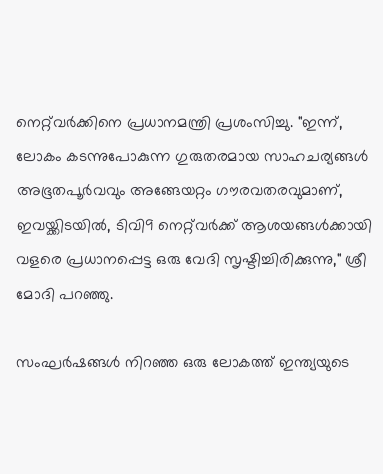നെറ്റ്‌വർക്കിനെ പ്രധാനമന്ത്രി പ്രശംസിച്ചു. "ഇന്ന്, ലോകം കടന്നുപോകുന്ന ഗുരുതരമായ സാഹചര്യങ്ങൾ അഭൂതപൂർവവും അങ്ങേയറ്റം ഗൗരവതരവുമാണ്, ഇവയ്ക്കിടയിൽ, ടിവി9 നെറ്റ്‌വർക്ക് ആശയങ്ങൾക്കായി വളരെ പ്രധാനപ്പെട്ട ഒരു വേദി സൃഷ്ടിച്ചിരിക്കുന്നു," ശ്രീ മോദി പറഞ്ഞു.

സംഘർഷങ്ങൾ നിറഞ്ഞ ഒരു ലോകത്ത് ഇന്ത്യയുടെ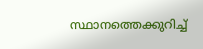സ്ഥാനത്തെക്കുറിച്ച്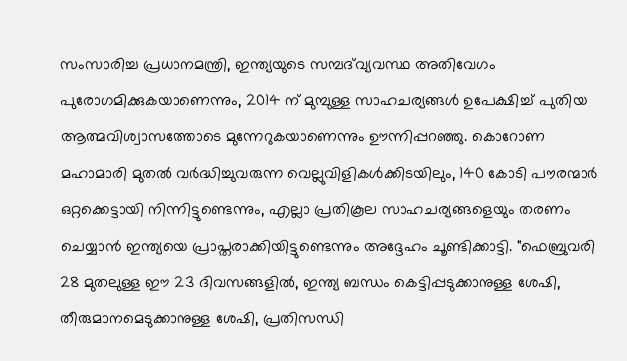സംസാരിച്ച പ്രധാനമന്ത്രി, ഇന്ത്യയുടെ സമ്പദ്‌വ്യവസ്ഥ അതിവേഗം പുരോഗമിക്കുകയാണെന്നും, 2014 ന് മുമ്പുള്ള സാഹചര്യങ്ങൾ ഉപേക്ഷിച്ച് പുതിയ ആത്മവിശ്വാസത്തോടെ മുന്നേറുകയാണെന്നും ഊന്നിപ്പറഞ്ഞു. കൊറോണ മഹാമാരി മുതൽ വർദ്ധിച്ചുവരുന്ന വെല്ലുവിളികൾക്കിടയിലും, 140 കോടി പൗരന്മാർ ഒറ്റക്കെട്ടായി നിന്നിട്ടുണ്ടെന്നും, എല്ലാ പ്രതികൂല സാഹചര്യങ്ങളെയും തരണം ചെയ്യാൻ ഇന്ത്യയെ പ്രാപ്തരാക്കിയിട്ടുണ്ടെന്നും അദ്ദേഹം ചൂണ്ടിക്കാട്ടി. "ഫെബ്രുവരി 28 മുതലുള്ള ഈ 23 ദിവസങ്ങളിൽ, ഇന്ത്യ ബന്ധം കെട്ടിപ്പടുക്കാനുള്ള ശേഷി, തീരുമാനമെടുക്കാനുള്ള ശേഷി, പ്രതിസന്ധി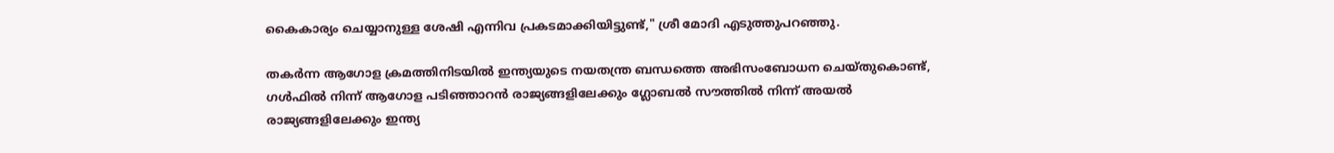കൈകാര്യം ചെയ്യാനുള്ള ശേഷി എന്നിവ പ്രകടമാക്കിയിട്ടുണ്ട്," ശ്രീ മോദി എടുത്തുപറഞ്ഞു.

തകർന്ന ആഗോള ക്രമത്തിനിടയിൽ ഇന്ത്യയുടെ നയതന്ത്ര ബന്ധത്തെ അഭിസംബോധന ചെയ്തുകൊണ്ട്, ഗൾഫിൽ നിന്ന് ആഗോള പടിഞ്ഞാറൻ രാജ്യങ്ങളിലേക്കും ഗ്ലോബൽ സൗത്തിൽ നിന്ന് അയൽ രാജ്യങ്ങളിലേക്കും ഇന്ത്യ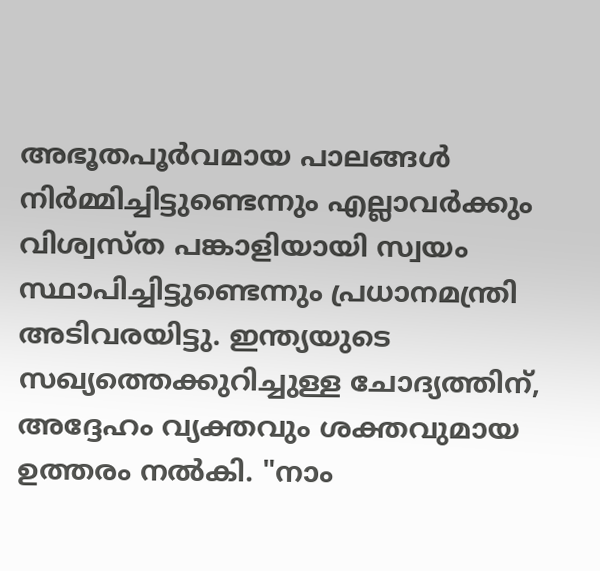അഭൂതപൂർവമായ പാലങ്ങൾ നിർമ്മിച്ചിട്ടുണ്ടെന്നും എല്ലാവർക്കും വിശ്വസ്ത പങ്കാളിയായി സ്വയം സ്ഥാപിച്ചിട്ടുണ്ടെന്നും പ്രധാനമന്ത്രി അടിവരയിട്ടു. ഇന്ത്യയുടെ സഖ്യത്തെക്കുറിച്ചുള്ള ചോദ്യത്തിന്, അദ്ദേഹം വ്യക്തവും ശക്തവുമായ ഉത്തരം നൽകി. "നാം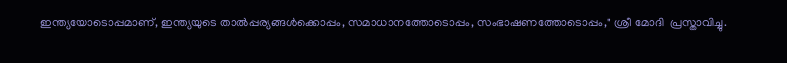ഇന്ത്യയോടൊപ്പമാണ്, ഇന്ത്യയുടെ താൽപ്പര്യങ്ങൾക്കൊപ്പം, സമാധാനത്തോടൊപ്പം, സംഭാഷണത്തോടൊപ്പം," ശ്രീ മോദി  പ്രസ്താവിച്ചു.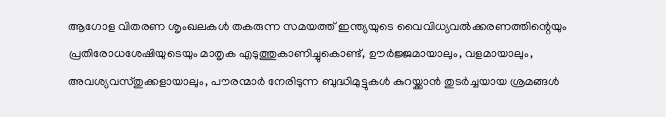ആഗോള വിതരണ ശൃംഖലകൾ തകരുന്ന സമയത്ത് ഇന്ത്യയുടെ വൈവിധ്യവൽക്കരണത്തിന്റെയും പ്രതിരോധശേഷിയുടെയും മാതൃക എടുത്തുകാണിച്ചുകൊണ്ട്, ഊർജ്ജമായാലും, വളമായാലും, അവശ്യവസ്തുക്കളായാലും, പൗരന്മാർ നേരിടുന്ന ബുദ്ധിമുട്ടുകൾ കുറയ്ക്കാൻ തുടർച്ചയായ ശ്രമങ്ങൾ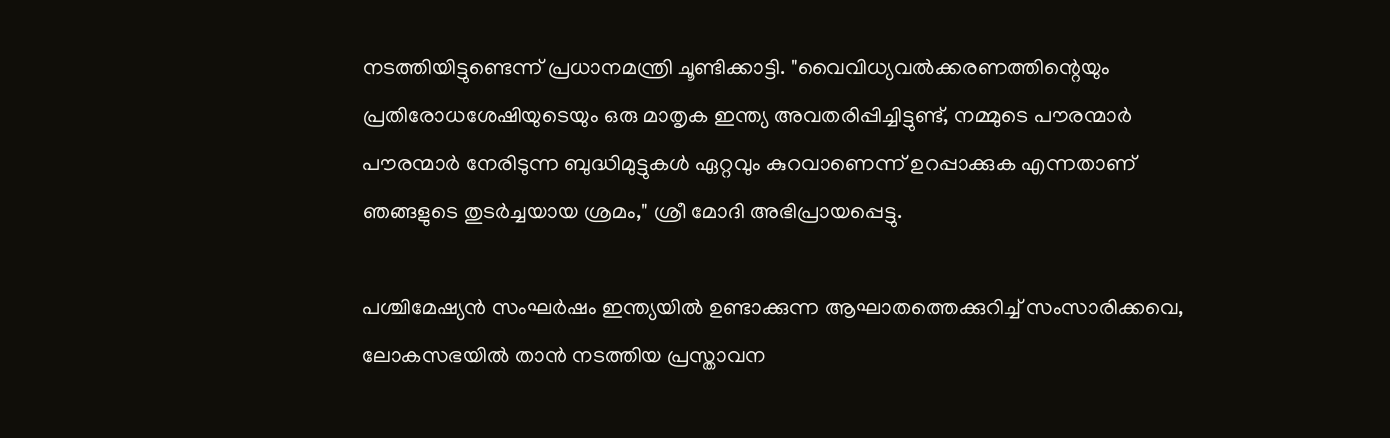നടത്തിയിട്ടുണ്ടെന്ന് പ്രധാനമന്ത്രി ചൂണ്ടിക്കാട്ടി. "വൈവിധ്യവൽക്കരണത്തിന്റെയും പ്രതിരോധശേഷിയുടെയും ഒരു മാതൃക ഇന്ത്യ അവതരിപ്പിച്ചിട്ടുണ്ട്, നമ്മുടെ പൗരന്മാർ പൗരന്മാർ നേരിടുന്ന ബുദ്ധിമുട്ടുകൾ ഏറ്റവും കുറവാണെന്ന് ഉറപ്പാക്കുക എന്നതാണ് ഞങ്ങളുടെ തുടർച്ചയായ ശ്രമം," ശ്രീ മോദി അഭിപ്രായപ്പെട്ടു.

പശ്ചിമേഷ്യൻ സംഘർഷം ഇന്ത്യയിൽ ഉണ്ടാക്കുന്ന ആഘാതത്തെക്കുറിച്ച് സംസാരിക്കവെ, ലോകസഭയിൽ താൻ നടത്തിയ പ്രസ്താവന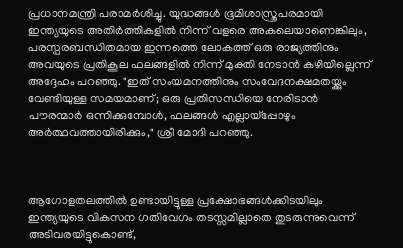പ്രധാനമന്ത്രി പരാമർശിച്ചു. യുദ്ധങ്ങൾ ഭൂമിശാസ്ത്രപരമായി ഇന്ത്യയുടെ അതിർത്തികളിൽ നിന്ന് വളരെ അകലെയാണെങ്കിലും, പരസ്പരബന്ധിതമായ ഇന്നത്തെ ലോകത്ത് ഒരു രാജ്യത്തിനും അവയുടെ പ്രതികൂല ഫലങ്ങളിൽ നിന്ന് മുക്തി നേടാൻ കഴിയില്ലെന്ന് അദ്ദേഹം പറഞ്ഞു. "ഇത് സംയമനത്തിനും സംവേദനക്ഷമതയ്ക്കും വേണ്ടിയുള്ള സമയമാണ്; ഒരു പ്രതിസന്ധിയെ നേരിടാൻ പൗരന്മാർ ഒന്നിക്കുമ്പോൾ, ഫലങ്ങൾ എല്ലായ്പ്പോഴും അർത്ഥവത്തായിരിക്കും," ശ്രീ മോദി പറഞ്ഞു.



ആഗോളതലത്തിൽ ഉണ്ടായിട്ടുള്ള പ്രക്ഷോഭങ്ങൾക്കിടയിലും ഇന്ത്യയുടെ വികസന ഗതിവേഗം തടസ്സമില്ലാതെ തുടരുന്നുവെന്ന് അടിവരയിട്ടുകൊണ്ട്,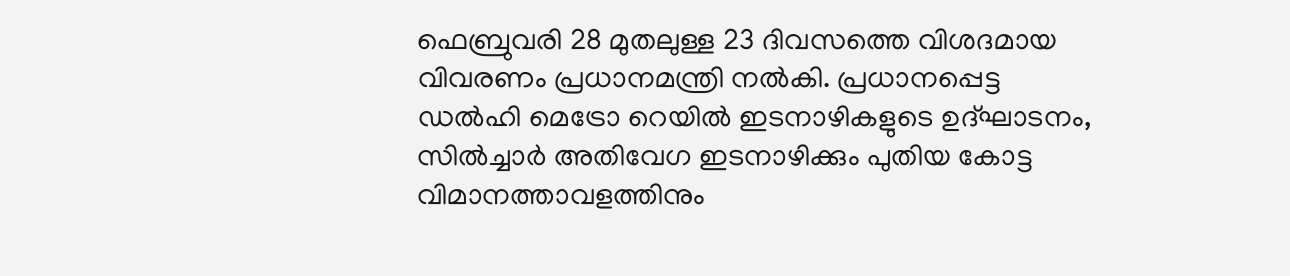ഫെബ്രുവരി 28 മുതലുള്ള 23 ദിവസത്തെ വിശദമായ വിവരണം പ്രധാനമന്ത്രി നൽകി. പ്രധാനപ്പെട്ട ഡൽഹി മെട്രോ റെയിൽ ഇടനാഴികളുടെ ഉദ്ഘാടനം, സിൽച്ചാർ അതിവേഗ ഇടനാഴിക്കും പുതിയ കോട്ട വിമാനത്താവളത്തിനും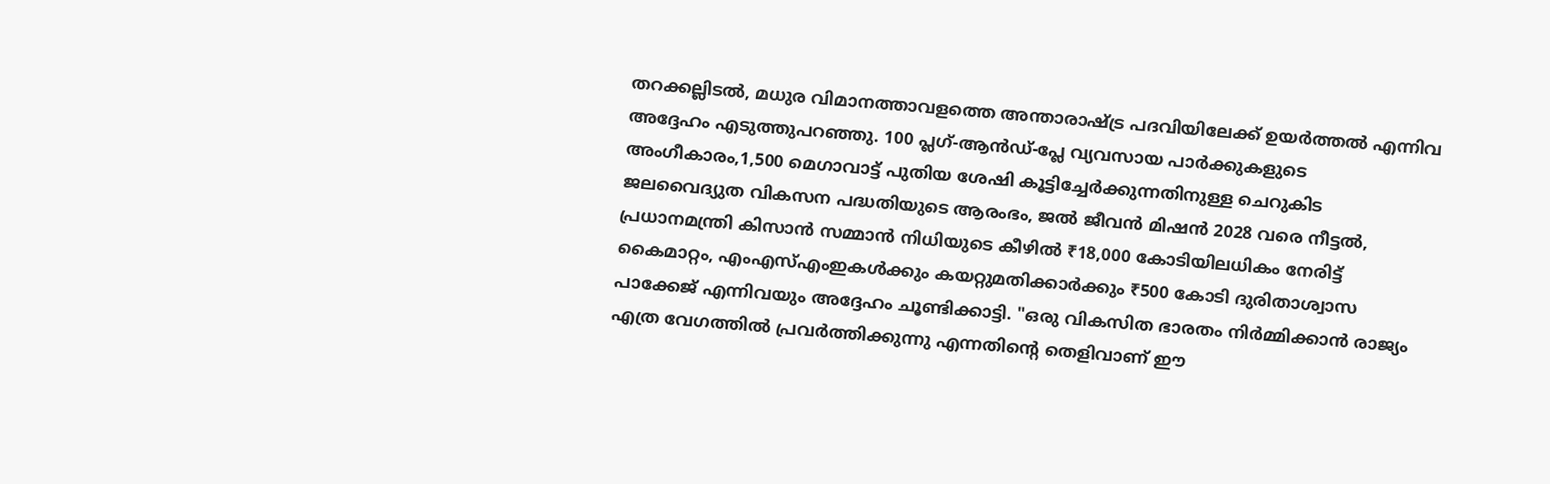തറക്കല്ലിടൽ, മധുര വിമാനത്താവളത്തെ അന്താരാഷ്ട്ര പദവിയിലേക്ക് ഉയർത്തൽ എന്നിവ അദ്ദേഹം എടുത്തുപറഞ്ഞു. 100 പ്ലഗ്-ആൻഡ്-പ്ലേ വ്യവസായ പാർക്കുകളുടെ അംഗീകാരം,1,500 മെഗാവാട്ട് പുതിയ ശേഷി കൂട്ടിച്ചേർക്കുന്നതിനുള്ള ചെറുകിട ജലവൈദ്യുത വികസന പദ്ധതിയുടെ ആരംഭം, ജൽ ജീവൻ മിഷൻ 2028 വരെ നീട്ടൽ, പ്രധാനമന്ത്രി കിസാൻ സമ്മാൻ നിധിയുടെ കീഴിൽ ₹18,000 കോടിയിലധികം നേരിട്ട് കൈമാറ്റം, എംഎസ്എംഇകൾക്കും കയറ്റുമതിക്കാർക്കും ₹500 കോടി ദുരിതാശ്വാസ പാക്കേജ് എന്നിവയും അദ്ദേഹം ചൂണ്ടിക്കാട്ടി. "ഒരു വികസിത ഭാരതം നിർമ്മിക്കാൻ രാജ്യം എത്ര വേഗത്തിൽ പ്രവർത്തിക്കുന്നു എന്നതിന്റെ തെളിവാണ് ഈ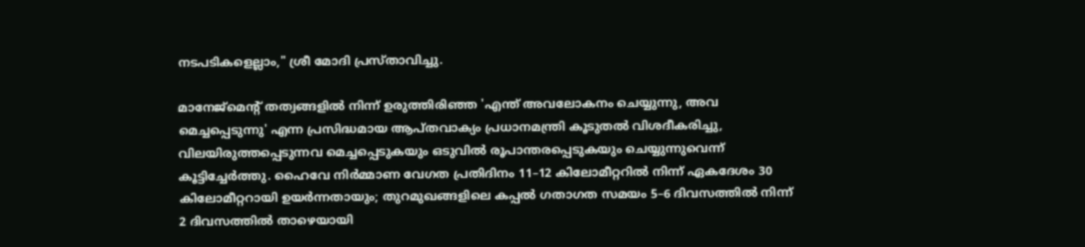നടപടികളെല്ലാം," ശ്രീ മോദി പ്രസ്താവിച്ചു.

മാനേജ്‌മെന്റ് തത്വങ്ങളിൽ നിന്ന് ഉരുത്തിരിഞ്ഞ 'എന്ത് അവലോകനം ചെയ്യുന്നു, അവ മെച്ചപ്പെടുന്നു' എന്ന പ്രസിദ്ധമായ ആപ്തവാക്യം പ്രധാനമന്ത്രി കൂടുതൽ വിശദീകരിച്ചു, വിലയിരുത്തപ്പെടുന്നവ മെച്ചപ്പെടുകയും ഒടുവിൽ രൂപാന്തരപ്പെടുകയും ചെയ്യുന്നുവെന്ന് കൂട്ടിച്ചേർത്തു. ഹൈവേ നിർമ്മാണ വേഗത പ്രതിദിനം 11–12 കിലോമീറ്ററിൽ നിന്ന് ഏകദേശം 30 കിലോമീറ്ററായി ഉയർന്നതായും; തുറമുഖങ്ങളിലെ കപ്പൽ ഗതാഗത സമയം 5–6 ദിവസത്തിൽ നിന്ന് 2 ദിവസത്തിൽ താഴെയായി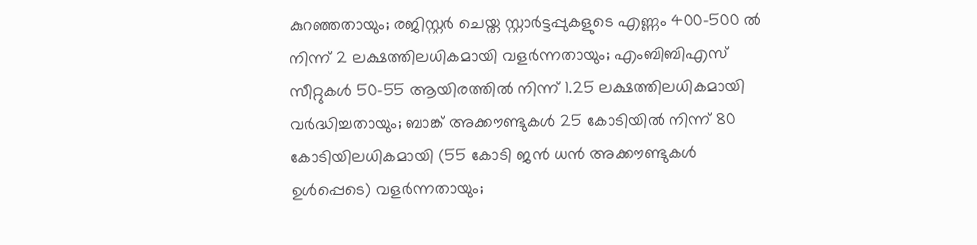കുറഞ്ഞതായും; രജിസ്റ്റർ ചെയ്ത സ്റ്റാർട്ടപ്പുകളുടെ എണ്ണം 400–500 ൽ നിന്ന് 2 ലക്ഷത്തിലധികമായി വളർന്നതായും; എംബിബിഎസ് സീറ്റുകൾ 50–55 ആയിരത്തിൽ നിന്ന് 1.25 ലക്ഷത്തിലധികമായി വർദ്ധിച്ചതായും; ബാങ്ക് അക്കൗണ്ടുകൾ 25 കോടിയിൽ നിന്ന് 80 കോടിയിലധികമായി (55 കോടി ജൻ ധൻ അക്കൗണ്ടുകൾ ഉൾപ്പെടെ) വളർന്നതായും;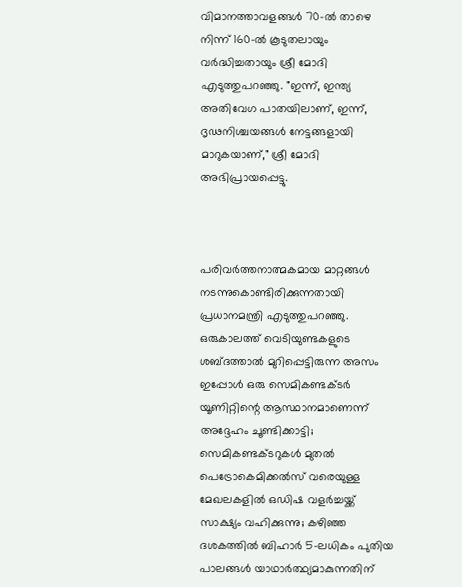വിമാനത്താവളങ്ങൾ 70-ൽ താഴെ നിന്ന് 160-ൽ കൂടുതലായും വർദ്ധിച്ചതായും ശ്രീ മോദി എടുത്തുപറഞ്ഞു. "ഇന്ന്, ഇന്ത്യ അതിവേഗ പാതയിലാണ്, ഇന്ന്, ദൃഢനിശ്ചയങ്ങൾ നേട്ടങ്ങളായി മാറുകയാണ്," ശ്രീ മോദി അഭിപ്രായപ്പെട്ടു.



പരിവർത്തനാത്മകമായ മാറ്റങ്ങൾ നടന്നുകൊണ്ടിരിക്കുന്നതായി പ്രധാനമന്ത്രി എടുത്തുപറഞ്ഞു. ഒരുകാലത്ത് വെടിയുണ്ടകളുടെ ശബ്ദത്താൽ മുറിപ്പെട്ടിരുന്ന അസം ഇപ്പോൾ ഒരു സെമികണ്ടക്ടർ യൂണിറ്റിന്റെ ആസ്ഥാനമാണെന്ന് അദ്ദേഹം ചൂണ്ടിക്കാട്ടി; സെമികണ്ടക്ടറുകൾ മുതൽ പെട്രോകെമിക്കൽസ് വരെയുള്ള മേഖലകളിൽ ഒഡിഷ വളർച്ചയ്ക്ക് സാക്ഷ്യം വഹിക്കുന്നു; കഴിഞ്ഞ ദശകത്തിൽ ബിഹാർ 5-ലധികം പുതിയ പാലങ്ങൾ യാഥാർത്ഥ്യമാകുന്നതിന്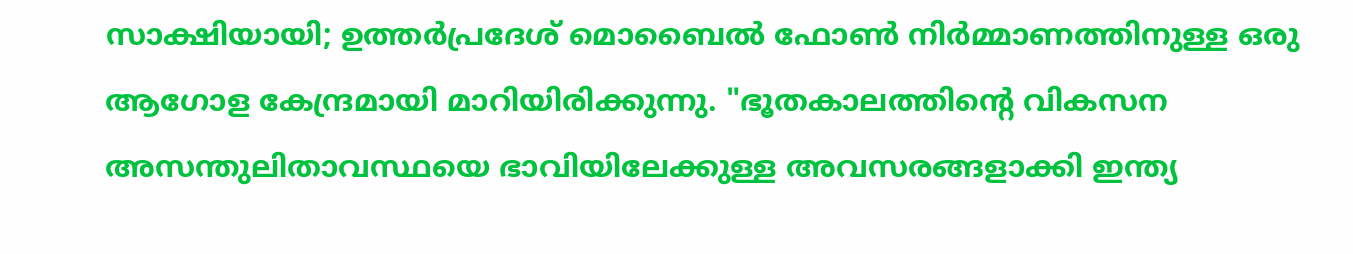സാക്ഷിയായി; ഉത്തർപ്രദേശ് മൊബൈൽ ഫോൺ നിർമ്മാണത്തിനുള്ള ഒരു ആഗോള കേന്ദ്രമായി മാറിയിരിക്കുന്നു. "ഭൂതകാലത്തിന്റെ വികസന അസന്തുലിതാവസ്ഥയെ ഭാവിയിലേക്കുള്ള അവസരങ്ങളാക്കി ഇന്ത്യ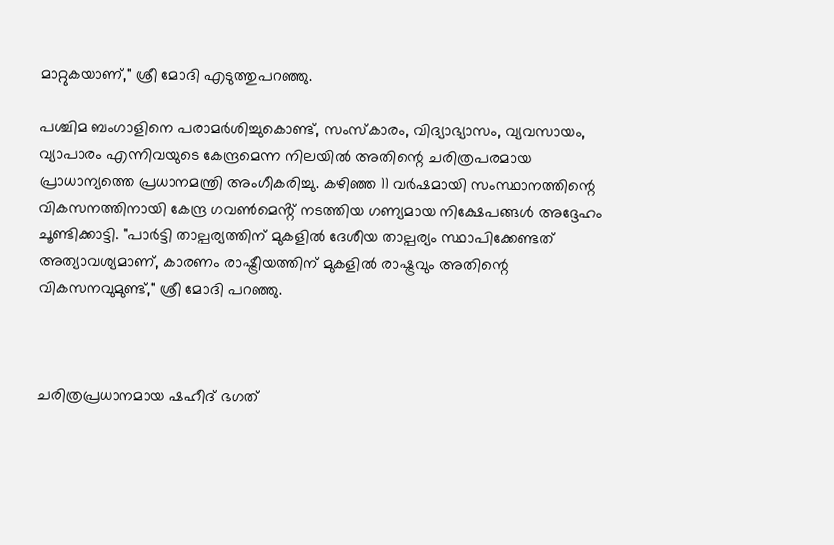മാറ്റുകയാണ്," ശ്രീ മോദി എടുത്തുപറഞ്ഞു.

പശ്ചിമ ബംഗാളിനെ പരാമർശിച്ചുകൊണ്ട്, സംസ്കാരം, വിദ്യാഭ്യാസം, വ്യവസായം, വ്യാപാരം എന്നിവയുടെ കേന്ദ്രമെന്ന നിലയിൽ അതിന്റെ ചരിത്രപരമായ പ്രാധാന്യത്തെ പ്രധാനമന്ത്രി അംഗീകരിച്ചു. കഴിഞ്ഞ 11 വർഷമായി സംസ്ഥാനത്തിന്റെ വികസനത്തിനായി കേന്ദ്ര ഗവൺമെൻ്റ് നടത്തിയ ഗണ്യമായ നിക്ഷേപങ്ങൾ അദ്ദേഹം ചൂണ്ടിക്കാട്ടി. "പാർട്ടി താല്പര്യത്തിന് മുകളിൽ ദേശീയ താല്പര്യം സ്ഥാപിക്കേണ്ടത് അത്യാവശ്യമാണ്, കാരണം രാഷ്ട്രീയത്തിന് മുകളിൽ രാഷ്ട്രവും അതിന്റെ വികസനവുമുണ്ട്," ശ്രീ മോദി പറഞ്ഞു.



ചരിത്രപ്രധാനമായ ഷഹീദ് ഭഗത്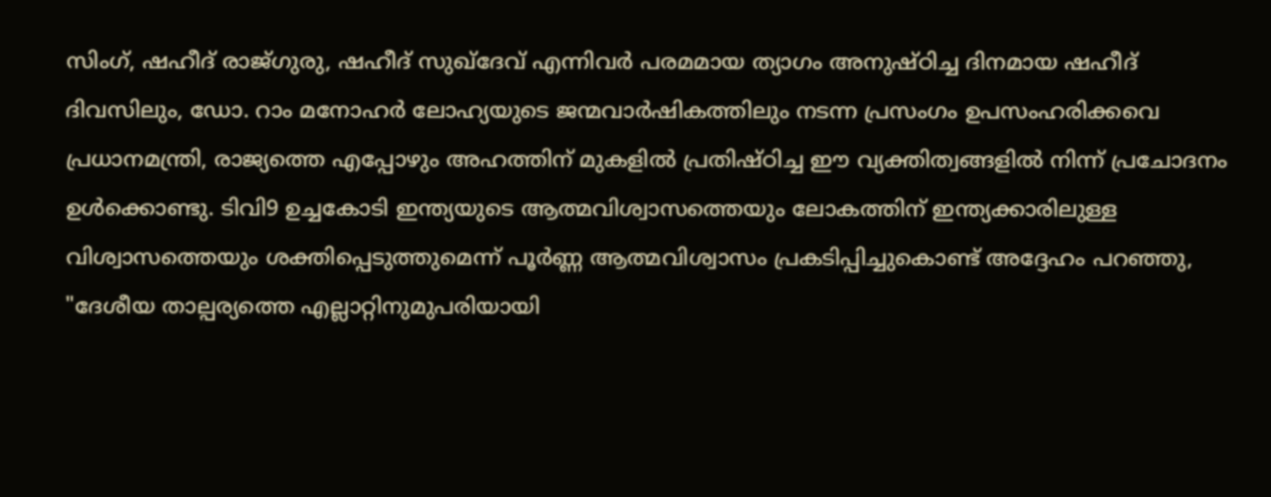സിംഗ്, ഷഹീദ് രാജ്ഗുരു, ഷഹീദ് സുഖ്‌ദേവ് എന്നിവർ പരമമായ ത്യാഗം അനുഷ്ഠിച്ച ദിനമായ ഷഹീദ് ദിവസിലും, ഡോ. റാം മനോഹർ ലോഹ്യയുടെ ജന്മവാർഷികത്തിലും നടന്ന പ്രസംഗം ഉപസംഹരിക്കവെ പ്രധാനമന്ത്രി, രാജ്യത്തെ എപ്പോഴും അഹത്തിന് മുകളിൽ പ്രതിഷ്ഠിച്ച ഈ വ്യക്തിത്വങ്ങളിൽ നിന്ന് പ്രചോദനം ഉൾക്കൊണ്ടു. ടിവി9 ഉച്ചകോടി ഇന്ത്യയുടെ ആത്മവിശ്വാസത്തെയും ലോകത്തിന് ഇന്ത്യക്കാരിലുള്ള വിശ്വാസത്തെയും ശക്തിപ്പെടുത്തുമെന്ന് പൂർണ്ണ ആത്മവിശ്വാസം പ്രകടിപ്പിച്ചുകൊണ്ട് അദ്ദേഹം പറഞ്ഞു, "ദേശീയ താല്പര്യത്തെ എല്ലാറ്റിനുമുപരിയായി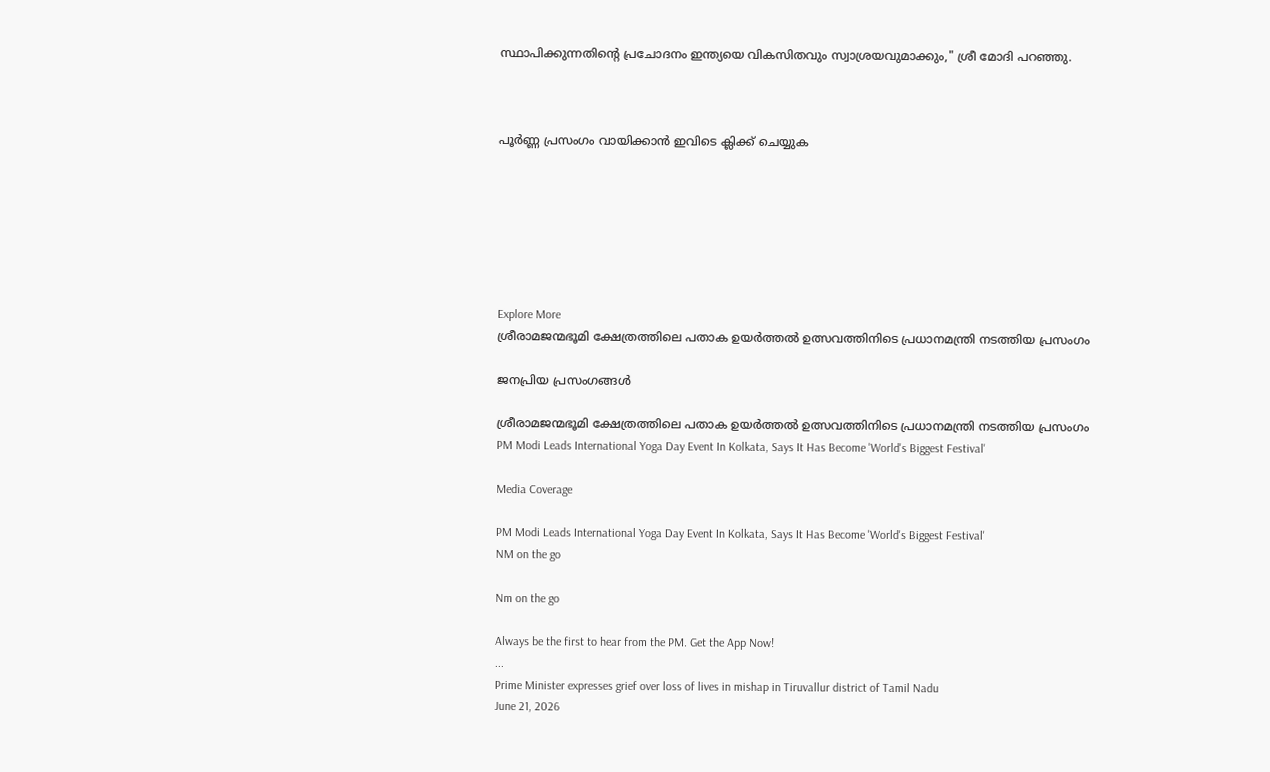സ്ഥാപിക്കുന്നതിന്റെ പ്രചോദനം ഇന്ത്യയെ വികസിതവും സ്വാശ്രയവുമാക്കും," ശ്രീ മോദി പറഞ്ഞു.



പൂർണ്ണ പ്രസംഗം വായിക്കാൻ ഇവിടെ ക്ലിക്ക് ചെയ്യുക







Explore More
ശ്രീരാമജന്മഭൂമി ക്ഷേത്രത്തിലെ പതാക ഉയർത്തൽ ഉത്സവത്തിനിടെ പ്രധാനമന്ത്രി നടത്തിയ പ്രസംഗം

ജനപ്രിയ പ്രസംഗങ്ങൾ

ശ്രീരാമജന്മഭൂമി ക്ഷേത്രത്തിലെ പതാക ഉയർത്തൽ ഉത്സവത്തിനിടെ പ്രധാനമന്ത്രി നടത്തിയ പ്രസംഗം
PM Modi Leads International Yoga Day Event In Kolkata, Says It Has Become 'World's Biggest Festival'

Media Coverage

PM Modi Leads International Yoga Day Event In Kolkata, Says It Has Become 'World's Biggest Festival'
NM on the go

Nm on the go

Always be the first to hear from the PM. Get the App Now!
...
Prime Minister expresses grief over loss of lives in mishap in Tiruvallur district of Tamil Nadu
June 21, 2026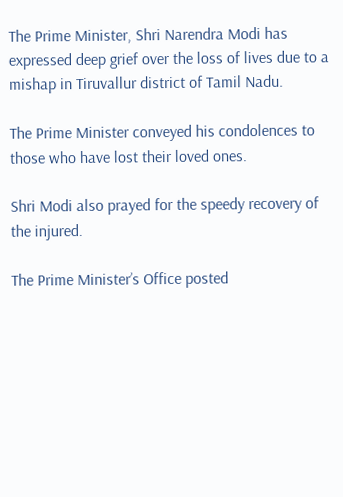The Prime Minister, Shri Narendra Modi has expressed deep grief over the loss of lives due to a mishap in Tiruvallur district of Tamil Nadu.

The Prime Minister conveyed his condolences to those who have lost their loved ones.

Shri Modi also prayed for the speedy recovery of the injured.

The Prime Minister’s Office posted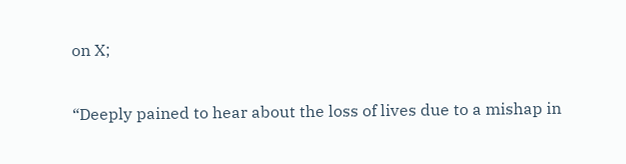on X;

“Deeply pained to hear about the loss of lives due to a mishap in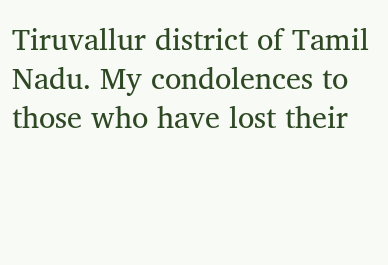Tiruvallur district of Tamil Nadu. My condolences to those who have lost their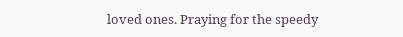loved ones. Praying for the speedy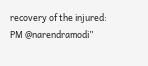recovery of the injured: PM @narendramodi”